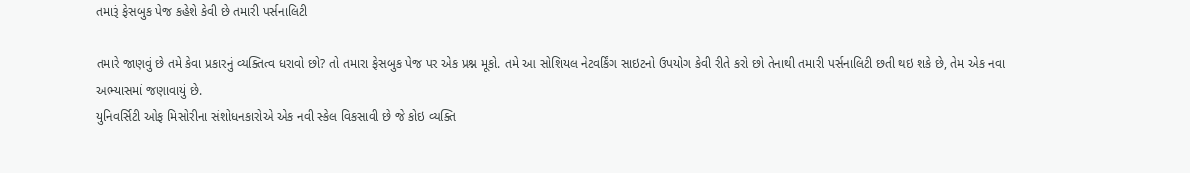તમારૂં ફેસબુક પેજ કહેશે કેવી છે તમારી પર્સનાલિટી

તમારે જાણવું છે તમે કેવા પ્રકારનું વ્યક્તિત્વ ધરાવો છો? તો તમારા ફેસબુક પેજ પર એક પ્રશ્ન મૂકો. તમે આ સોશિયલ નેટવર્કિંગ સાઇટનો ઉપયોગ કેવી રીતે કરો છો તેનાથી તમારી પર્સનાલિટી છતી થઇ શકે છે, તેમ એક નવા અભ્યાસમાં જણાવાયું છે.
યુનિવર્સિટી ઓફ મિસોરીના સંશોધનકારોએ એક નવી સ્કેલ વિકસાવી છે જે કોઇ વ્યક્તિ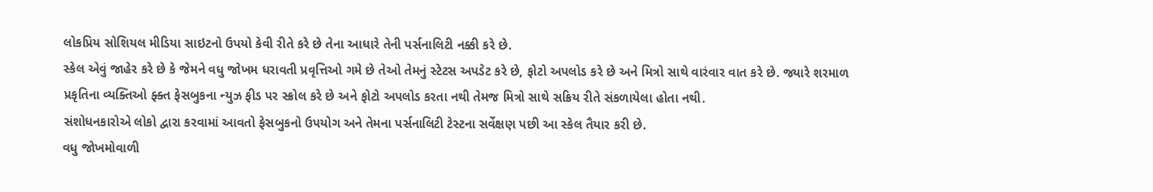લોકપ્રિય સોશિયલ મીડિયા સાઇટનો ઉપયો કેવી રીતે કરે છે તેના આધારે તેની પર્સનાલિટી નક્કી કરે છે.
સ્કેલ એવું જાહેર કરે છે કે જેમને વધુ જોખમ ધરાવતી પ્રવૃત્તિઓ ગમે છે તેઓ તેમનું સ્ટેટસ અપડેટ કરે છે, ફોટો અપલોડ કરે છે અને મિત્રો સાથે વારંવાર વાત કરે છે. જ્યારે શરમાળ પ્રકૃતિના વ્યક્તિઓ ફ્ક્ત ફેસબુકના ન્યુઝ ફીડ પર સ્ક્રોલ કરે છે અને ફોટો અપલોડ કરતા નથી તેમજ મિત્રો સાથે સક્રિય રીતે સંકળાયેલા હોતા નથી.
સંશોધનકારોએ લોકો દ્વારા કરવામાં આવતો ફેસબુકનો ઉપયોગ અને તેમના પર્સનાલિટી ટેસ્ટના સર્વેક્ષણ પછી આ સ્કેલ તૈયાર કરી છે.
વધુ જોખમોવાળી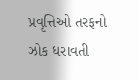પ્રવૃત્તિઓ તરફનો ઝોક ધરાવતી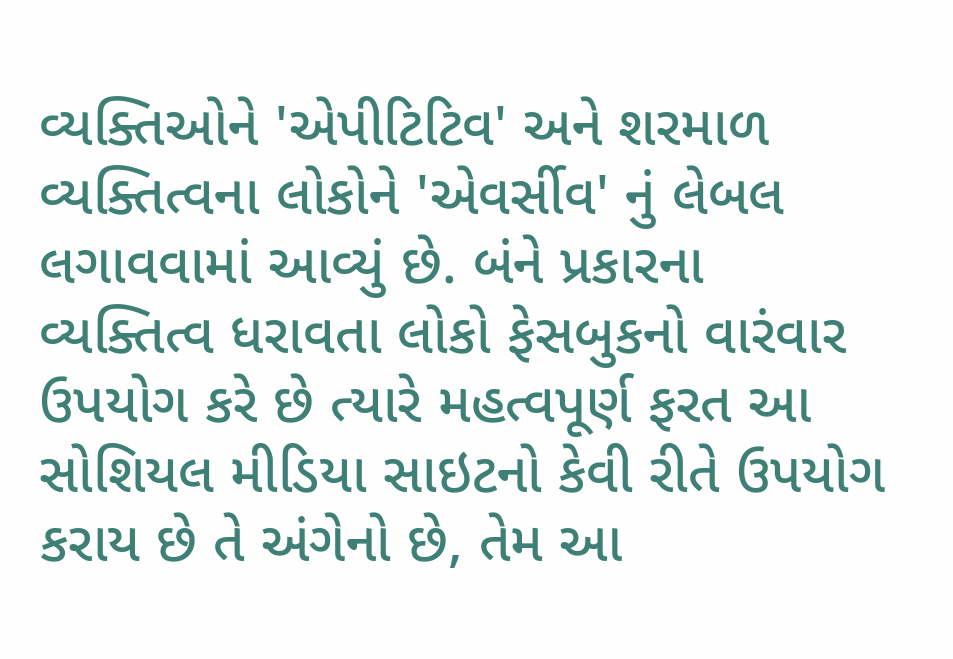વ્યક્તિઓને 'એપીટિટિવ' અને શરમાળ વ્યક્તિત્વના લોકોને 'એવર્સીવ' નું લેબલ લગાવવામાં આવ્યું છે. બંને પ્રકારના વ્યક્તિત્વ ધરાવતા લોકો ફેસબુકનો વારંવાર ઉપયોગ કરે છે ત્યારે મહત્વપૂર્ણ ફરત આ સોશિયલ મીડિયા સાઇટનો કેવી રીતે ઉપયોગ કરાય છે તે અંગેનો છે, તેમ આ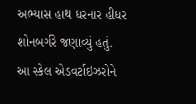અભ્યાસ હાથ ધરનાર હીધર શોનબર્ગરે જણાવ્યું હતું.
આ સ્કેલ એડવર્ટાઇઝરોને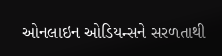ઓનલાઇન ઓડિયન્સને સરળતાથી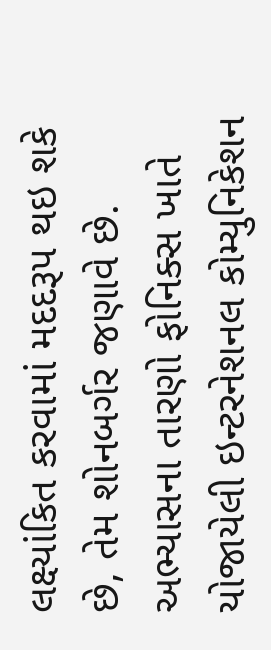લક્ષ્યાંકિત કરવામાં મદદરૂપ થઇ શકે છે, તેમ શોનબર્ગર જણાવે છે.
અભ્યાસના તારણો ફોનિક્સ ખાતે યોજાયેલી ઇન્ટરનેશનલ કોમ્યુનિકેશન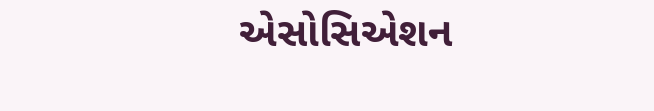એસોસિએશન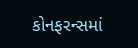કોનફરન્સમાં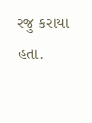રજુ કરાયા હતા.